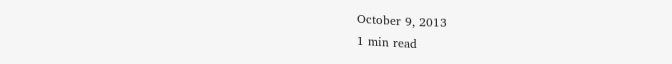October 9, 2013
1 min read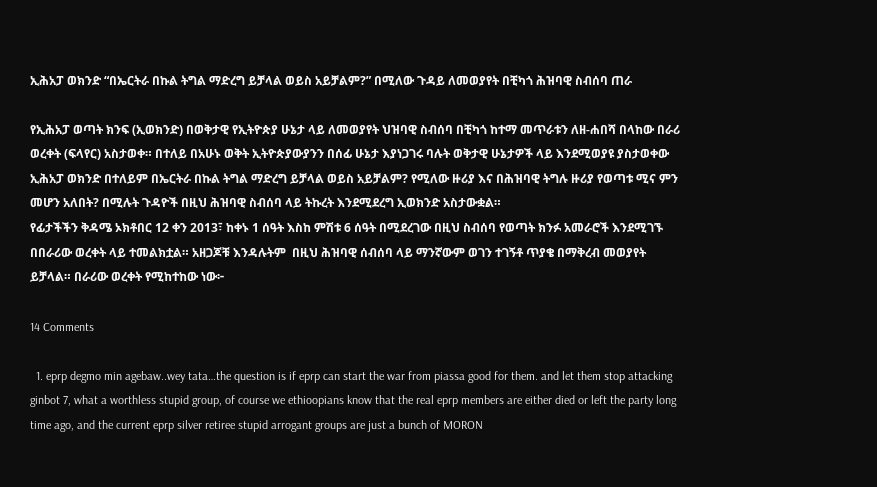ኢሕአፓ ወክንድ “በኤርትራ በኩል ትግል ማድረግ ይቻላል ወይስ አይቻልም?” በሚለው ጉዳይ ለመወያየት በቺካጎ ሕዝባዊ ስብሰባ ጠራ

የኢሕአፓ ወጣት ክንፍ (ኢወክንድ) በወቅታዊ የኢትዮጵያ ሁኔታ ላይ ለመወያየት ህዝባዊ ስብሰባ በቺካጎ ከተማ መጥራቱን ለዘ-ሐበሻ በላከው በራሪ ወረቀት (ፍላየር) አስታወቀ። በተለይ በአሁኑ ወቅት ኢትዮጵያውያንን በሰፊ ሁኔታ እያነጋገሩ ባሉት ወቅታዊ ሁኔታዎች ላይ እንደሚወያዩ ያስታወቀው ኢሕአፓ ወክንድ በተለይም በኤርትራ በኩል ትግል ማድረግ ይቻላል ወይስ አይቻልም? የሚለው ዙሪያ እና በሕዝባዊ ትግሉ ዙሪያ የወጣቱ ሚና ምን መሆን አለበት? በሚሉት ጉዳዮች በዚህ ሕዝባዊ ስብሰባ ላይ ትኩረት እንደሚደረግ ኢወክንድ አስታውቋል።
የፊታችችን ቅዳሜ ኦክቶበር 12 ቀን 2013፣ ከቀኑ 1 ሰዓት እስከ ምሽቱ 6 ሰዓት በሚደረገው በዚህ ስብሰባ የወጣት ክንፉ አመራሮች እንደሚገኙ በበራሪው ወረቀት ላይ ተመልክቷል። አዘጋጆቹ እንዳሉትም  በዚህ ሕዝባዊ ሰብሰባ ላይ ማንኛውም ወገን ተገኝቶ ጥያቄ በማቅረብ መወያየት ይቻላል። በራሪው ወረቀት የሚከተከው ነው፦

14 Comments

  1. eprp degmo min agebaw..wey tata…the question is if eprp can start the war from piassa good for them. and let them stop attacking ginbot 7, what a worthless stupid group, of course we ethioopians know that the real eprp members are either died or left the party long time ago, and the current eprp silver retiree stupid arrogant groups are just a bunch of MORON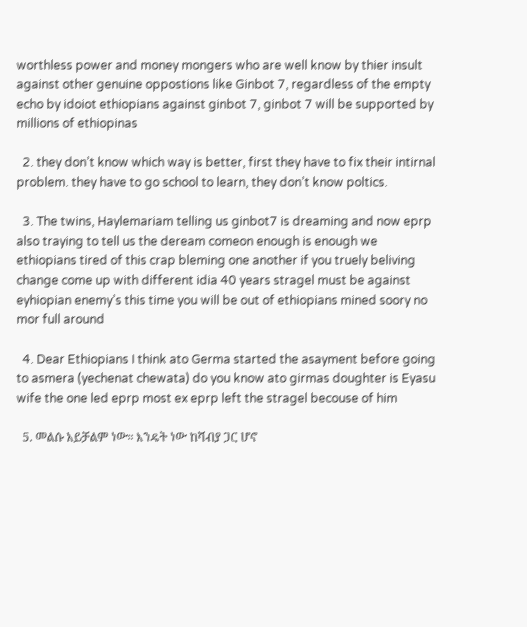worthless power and money mongers who are well know by thier insult against other genuine oppostions like Ginbot 7, regardless of the empty echo by idoiot ethiopians against ginbot 7, ginbot 7 will be supported by millions of ethiopinas

  2. they don’t know which way is better, first they have to fix their intirnal problem. they have to go school to learn, they don’t know poltics.

  3. The twins, Haylemariam telling us ginbot7 is dreaming and now eprp also traying to tell us the deream comeon enough is enough we ethiopians tired of this crap bleming one another if you truely beliving change come up with different idia 40 years stragel must be against eyhiopian enemy’s this time you will be out of ethiopians mined soory no mor full around

  4. Dear Ethiopians I think ato Germa started the asayment before going to asmera (yechenat chewata) do you know ato girmas doughter is Eyasu wife the one led eprp most ex eprp left the stragel becouse of him

  5. መልሱ አይቻልም ነው። እንዴት ነው ከሻብያ ጋር ሆኖ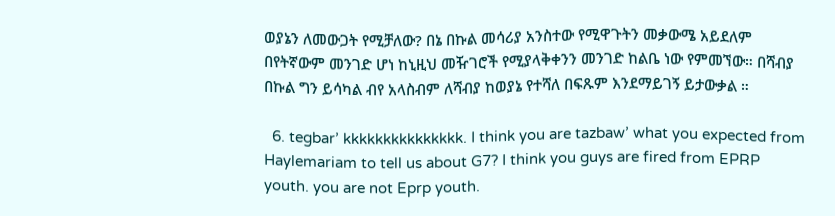ወያኔን ለመውጋት የሚቻለው? በኔ በኩል መሳሪያ አንስተው የሚዋጉትን መቃውሜ አይደለም በየትኛውም መንገድ ሆነ ከኒዚህ መዥገሮች የሚያላቅቀንን መንገድ ከልቤ ነው የምመኘው። በሻብያ በኩል ግን ይሳካል ብየ አላስብም ለሻብያ ከወያኔ የተሻለ በፍጹም እንደማይገኝ ይታውቃል ።

  6. tegbar’ kkkkkkkkkkkkkkk. I think you are tazbaw’ what you expected from Haylemariam to tell us about G7? I think you guys are fired from EPRP youth. you are not Eprp youth.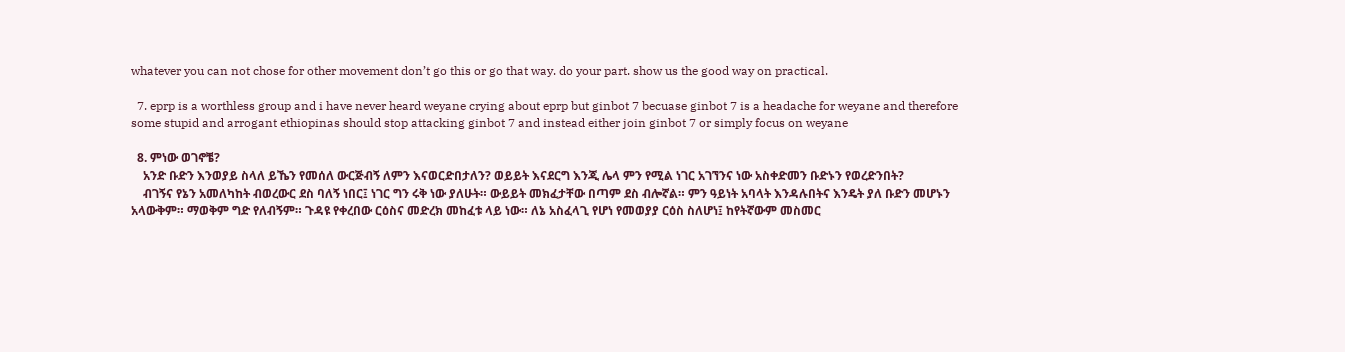whatever you can not chose for other movement don’t go this or go that way. do your part. show us the good way on practical.

  7. eprp is a worthless group and i have never heard weyane crying about eprp but ginbot 7 becuase ginbot 7 is a headache for weyane and therefore some stupid and arrogant ethiopinas should stop attacking ginbot 7 and instead either join ginbot 7 or simply focus on weyane

  8. ምነው ወገኖቼ?
    አንድ ቡድን እንወያይ ስላለ ይኼን የመሰለ ውርጅብኝ ለምን እናወርድበታለን? ወይይት እናደርግ እንጂ ሌላ ምን የሚል ነገር አገኘንና ነው አስቀድመን ቡድኑን የወረድንበት?
    ብገኝና የኔን አመለካከት ብወረውር ደስ ባለኝ ነበር፤ ነገር ግን ሩቅ ነው ያለሁት። ውይይት መክፈታቸው በጣም ደስ ብሎኛል። ምን ዓይነት አባላት እንዳሉበትና እንዴት ያለ ቡድን መሆኑን አላውቅም። ማወቅም ግድ የለብኝም። ጉዳዩ የቀረበው ርዕስና መድረክ መከፈቱ ላይ ነው። ለኔ አስፈላጊ የሆነ የመወያያ ርዕስ ስለሆነ፤ ከየትኛውም መስመር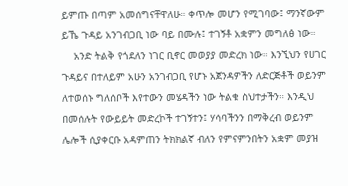ይምጡ በጣም አመሰግናቸዋለሁ። ቀጥሎ መሆን የሚገባው፤ ማንኛውም ይኼ ጉዳይ አንገብጋቢ ነው ባይ በሙሉ፤ ተገኝቶ አቋምን መግለፅ ነው።
    አንድ ትልቅ የጎደለን ነገር ቢኖር መወያያ መድረክ ነው። እንኚህን የሀገር ጉዳይና በተለይም አሁን አንገብጋቢ የሆኑ አጀንዳዎችን ለድርጅቶች ወይንም ለተወሰኑ ግለሰቦች እየተውን መሄዳችን ነው ትልቁ ስህተታችን። እንዲህ በመሰሉት የውይይት መድረኮች ተገኝተን፤ ሃሳባችንን በማቅረብ ወይንም ሌሎች ሲያቀርቡ አዳምጠን ትክክልኛ ብለን የምናምንበትን አቋም መያዝ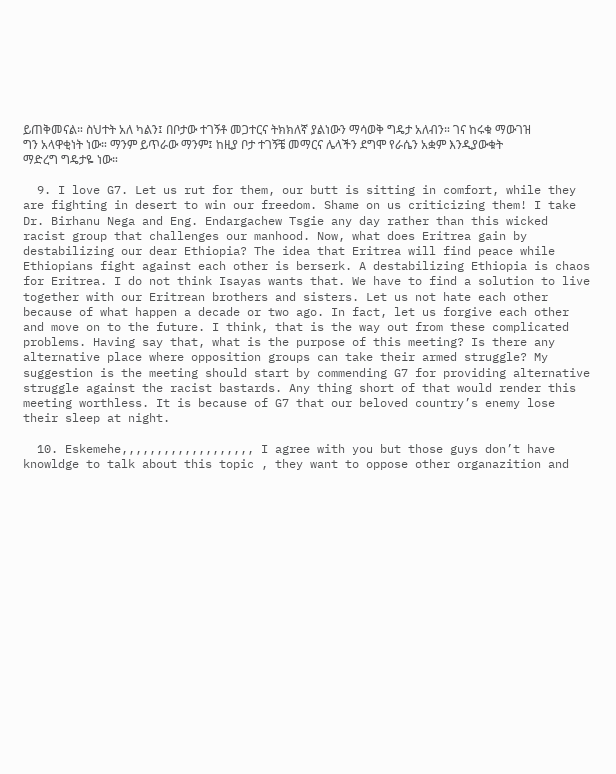ይጠቅመናል። ስህተት አለ ካልን፤ በቦታው ተገኝቶ መጋተርና ትክክለኛ ያልነውን ማሳወቅ ግዴታ አለብን። ገና ከሩቁ ማውገዝ ግን አላዋቂነት ነው። ማንም ይጥራው ማንም፤ ከዚያ ቦታ ተገኝቼ መማርና ሌላችን ደግሞ የራሴን አቋም እንዲያውቁት ማድረግ ግዴታዬ ነው።

  9. I love G7. Let us rut for them, our butt is sitting in comfort, while they are fighting in desert to win our freedom. Shame on us criticizing them! I take Dr. Birhanu Nega and Eng. Endargachew Tsgie any day rather than this wicked racist group that challenges our manhood. Now, what does Eritrea gain by destabilizing our dear Ethiopia? The idea that Eritrea will find peace while Ethiopians fight against each other is berserk. A destabilizing Ethiopia is chaos for Eritrea. I do not think Isayas wants that. We have to find a solution to live together with our Eritrean brothers and sisters. Let us not hate each other because of what happen a decade or two ago. In fact, let us forgive each other and move on to the future. I think, that is the way out from these complicated problems. Having say that, what is the purpose of this meeting? Is there any alternative place where opposition groups can take their armed struggle? My suggestion is the meeting should start by commending G7 for providing alternative struggle against the racist bastards. Any thing short of that would render this meeting worthless. It is because of G7 that our beloved country’s enemy lose their sleep at night.

  10. Eskemehe,,,,,,,,,,,,,,,,,,, I agree with you but those guys don’t have knowldge to talk about this topic , they want to oppose other organazition and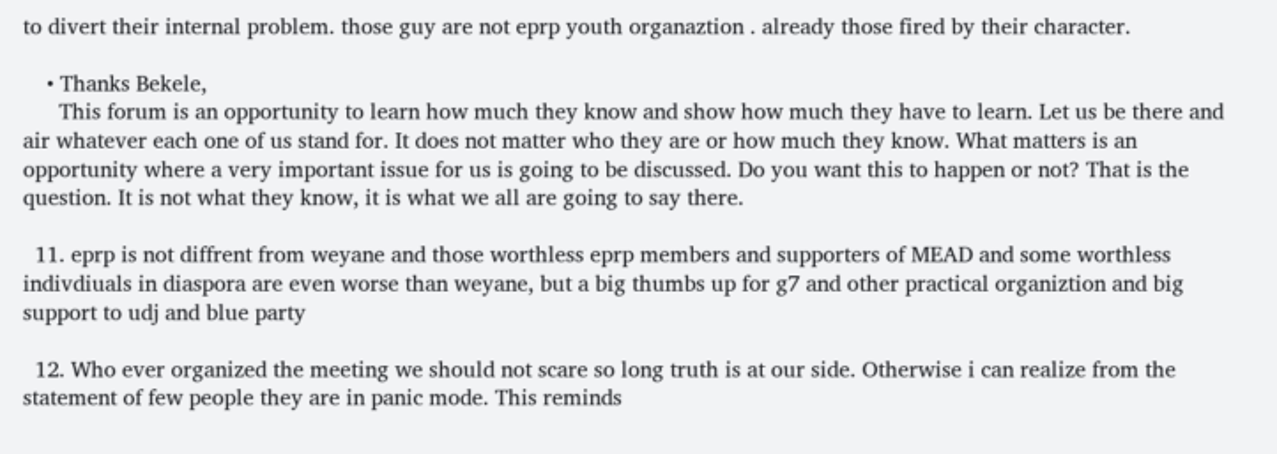to divert their internal problem. those guy are not eprp youth organaztion . already those fired by their character.

    • Thanks Bekele,
      This forum is an opportunity to learn how much they know and show how much they have to learn. Let us be there and air whatever each one of us stand for. It does not matter who they are or how much they know. What matters is an opportunity where a very important issue for us is going to be discussed. Do you want this to happen or not? That is the question. It is not what they know, it is what we all are going to say there.

  11. eprp is not diffrent from weyane and those worthless eprp members and supporters of MEAD and some worthless indivdiuals in diaspora are even worse than weyane, but a big thumbs up for g7 and other practical organiztion and big support to udj and blue party

  12. Who ever organized the meeting we should not scare so long truth is at our side. Otherwise i can realize from the statement of few people they are in panic mode. This reminds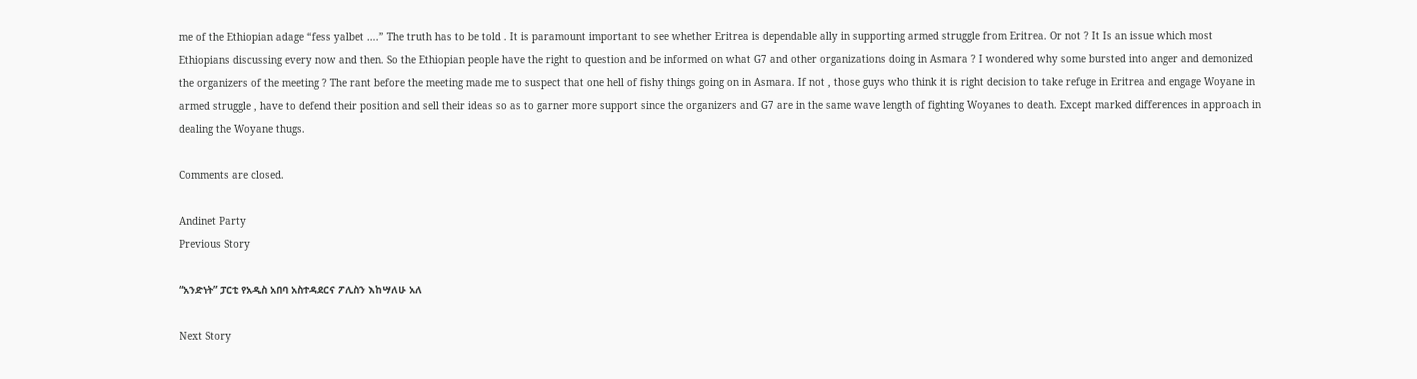me of the Ethiopian adage “fess yalbet ….” The truth has to be told . It is paramount important to see whether Eritrea is dependable ally in supporting armed struggle from Eritrea. Or not ? It Is an issue which most Ethiopians discussing every now and then. So the Ethiopian people have the right to question and be informed on what G7 and other organizations doing in Asmara ? I wondered why some bursted into anger and demonized the organizers of the meeting ? The rant before the meeting made me to suspect that one hell of fishy things going on in Asmara. If not , those guys who think it is right decision to take refuge in Eritrea and engage Woyane in armed struggle , have to defend their position and sell their ideas so as to garner more support since the organizers and G7 are in the same wave length of fighting Woyanes to death. Except marked differences in approach in dealing the Woyane thugs.

Comments are closed.

Andinet Party
Previous Story

“አንድነት” ፓርቲ የአዲስ አበባ አስተዳደርና ፖሊስን እከሣለሁ አለ

Next Story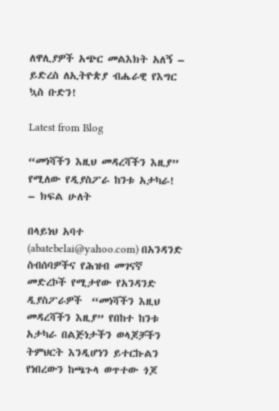ለዋሊያዎች አጭር መልእክት አለኝ – ይድረስ ለኢትዮጵያ ብሔራዊ የእግር ኳስ ቡድን!

Latest from Blog

“መነሻችን እዚህ መዳረሻችን እዚያ” የሚለው የዲያስፖራ ከንቱ አታካራ! – ክፍል ሁለት

በላይነህ አባተ (abatebelai@yahoo.com) በአንዳንድ ስብሰባዎችና የሕዝብ መገናኛ መድረኮች የሚታየው የአንዳንድ ዲያስፖራዎች  “መነሻችን እዚህ መዳረሻችን እዚያ” የበከተ ከንቱ አታካራ በልጅነታችን ወላጆቻችን ትምህርት እንዲሆነን ይተርኩልን የነበረውን ከጫጉላ ወጥተው ጎጆ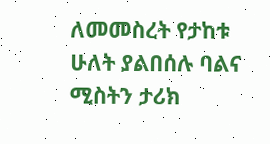ለመመስረት የታከቱ ሁለት ያልበሰሉ ባልና ሚስትን ታሪክ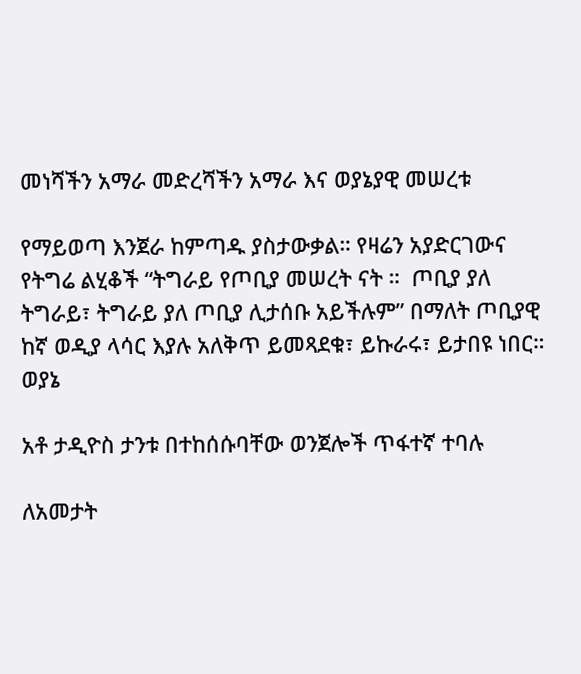መነሻችን አማራ መድረሻችን አማራ እና ወያኔያዊ መሠረቱ

የማይወጣ እንጀራ ከምጣዱ ያስታውቃል። የዛሬን አያድርገውና የትግሬ ልሂቆች “ትግራይ የጦቢያ መሠረት ናት ።  ጦቢያ ያለ ትግራይ፣ ትግራይ ያለ ጦቢያ ሊታሰቡ አይችሉም” በማለት ጦቢያዊ ከኛ ወዲያ ላሳር እያሉ አለቅጥ ይመጻደቁ፣ ይኩራሩ፣ ይታበዩ ነበር። ወያኔ

አቶ ታዲዮስ ታንቱ በተከሰሱባቸው ወንጀሎች ጥፋተኛ ተባሉ

ለአመታት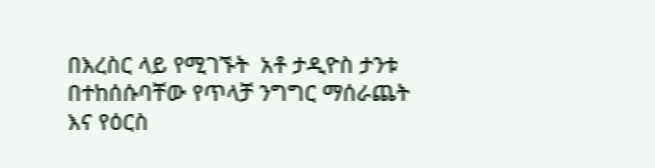በእረስር ላይ የሚገኙት  አቶ ታዲዮስ ታንቱ በተከሰሱባቸው የጥላቻ ንግግር ማሰራጨት እና የዕርስ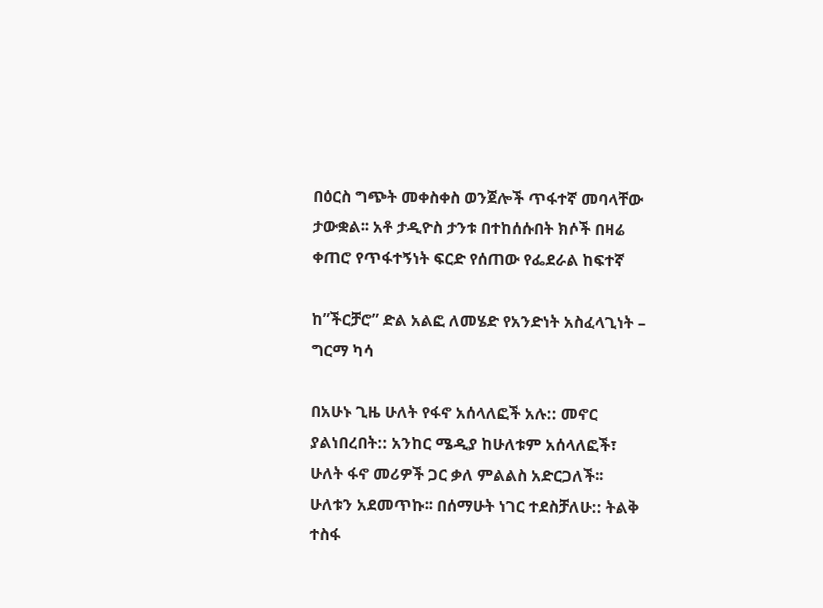በዕርስ ግጭት መቀስቀስ ወንጀሎች ጥፋተኛ መባላቸው ታውቋል፡፡ አቶ ታዲዮስ ታንቱ በተከሰሱበት ክሶች በዛሬ ቀጠሮ የጥፋተኝነት ፍርድ የሰጠው የፌደራል ከፍተኛ

ከ”ችርቻሮ” ድል አልፎ ለመሄድ የአንድነት አስፈላጊነት – ግርማ ካሳ

በአሁኑ ጊዜ ሁለት የፋኖ አሰላለፎች አሉ:: መኖር ያልነበረበት:: አንከር ሜዲያ ከሁለቱም አሰላለፎች፣ ሁለት ፋኖ መሪዎች ጋር ቃለ ምልልስ አድርጋለች፡፡ ሁለቱን አደመጥኩ፡፡ በሰማሁት ነገር ተደስቻለሁ:: ትልቅ ተስፋ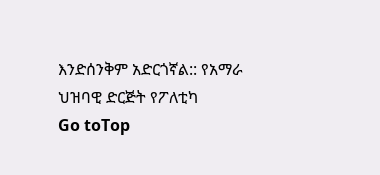እንድሰንቅም አድርጎኛል:: የአማራ ህዝባዊ ድርጅት የፖለቲካ
Go toTop